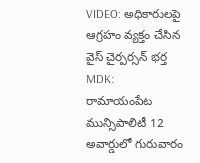VIDEO: అధికారులపై ఆగ్రహం వ్యక్తం చేసిన వైస్ చైర్పర్సన్ భర్త
MDK: రామాయంపేట మున్సిపాలిటీ 12 అవార్డులో గురువారం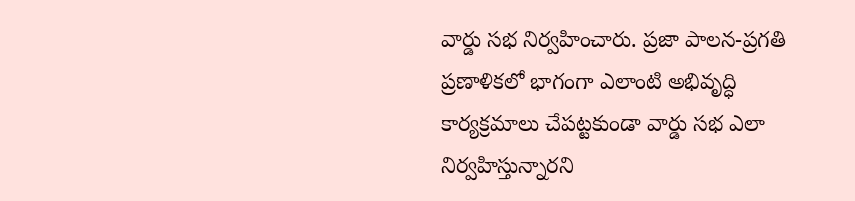వార్డు సభ నిర్వహించారు. ప్రజా పాలన-ప్రగతి ప్రణాళికలో భాగంగా ఎలాంటి అభివృద్ధి కార్యక్రమాలు చేపట్టకుండా వార్డు సభ ఎలా నిర్వహిస్తున్నారని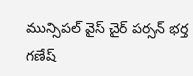మున్సిపల్ వైస్ చైర్ పర్సన్ భర్త గణేష్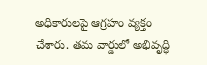అధికారులపై ఆగ్రహం వ్యక్తం చేశారు. తమ వార్డులో అభివృద్ధి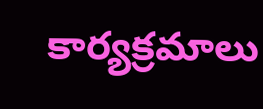కార్యక్రమాలు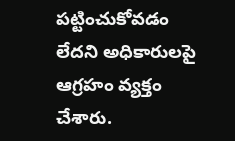పట్టించుకోవడం లేదని అధికారులపై ఆగ్రహం వ్యక్తం చేశారు.